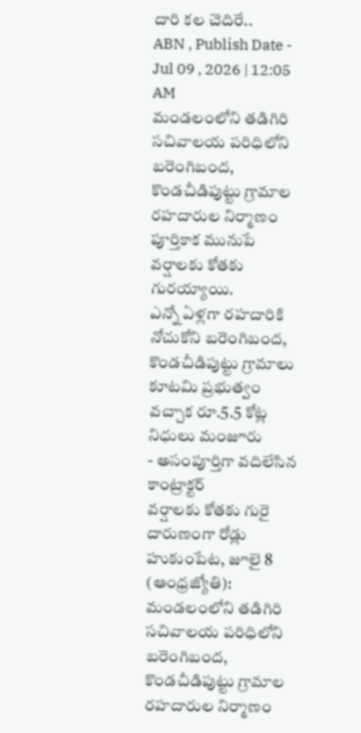దారి కల చెదిరే..
ABN , Publish Date - Jul 09 , 2026 | 12:05 AM
మండలంలోని తడిగిరి సచివాలయ పరిధిలోని బరెంగిబంద, కొండచీడిపుట్టు గ్రామాల రహదారుల నిర్మాణం పూర్తికాక మునుపే వర్షాలకు కోతకు గురయ్యాయి.
ఎన్నో ఏళ్లగా రహదారికి నోచుకోని బరెంగిబంద, కొండచీడిపుట్టు గ్రామాలు
కూటమి ప్రభుత్వం వచ్చాక రూ.5.5 కోట్ల నిధులు మంజూరు
- అసంపూర్తిగా వదిలేసిన కాంట్రాక్టర్
వర్షాలకు కోతకు గురై దారుణంగా రోడ్లు
హుకుంపేట, జూలై 8 (ఆంధ్రజ్యోతి): మండలంలోని తడిగిరి సచివాలయ పరిధిలోని బరెంగిబంద, కొండచీడిపుట్టు గ్రామాల రహదారుల నిర్మాణం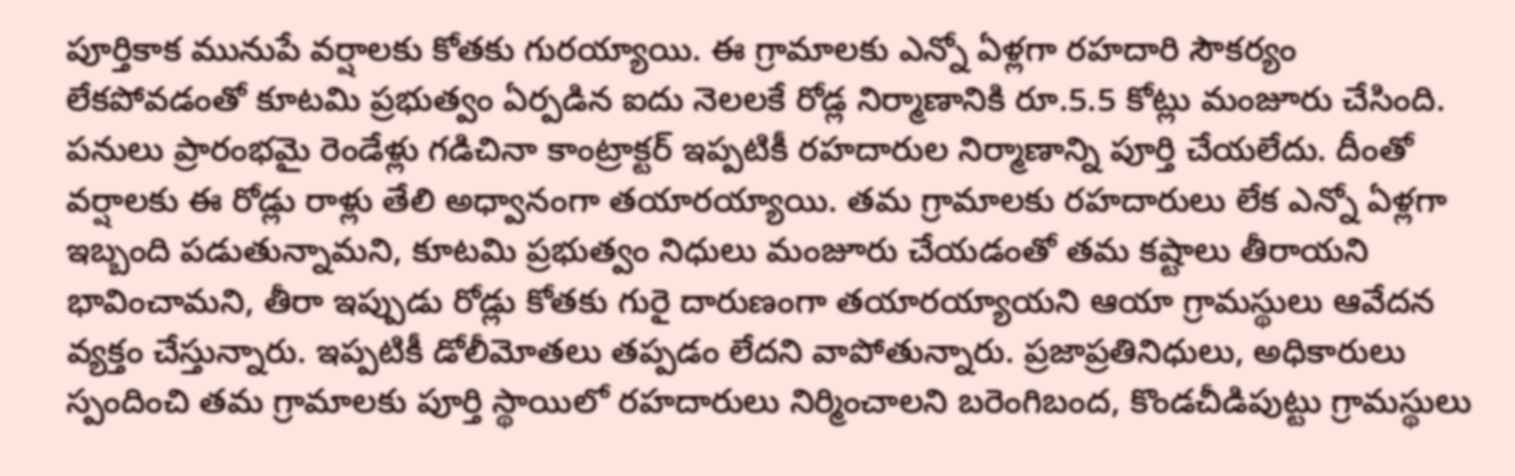పూర్తికాక మునుపే వర్షాలకు కోతకు గురయ్యాయి. ఈ గ్రామాలకు ఎన్నో ఏళ్లగా రహదారి సౌకర్యం లేకపోవడంతో కూటమి ప్రభుత్వం ఏర్పడిన ఐదు నెలలకే రోడ్ల నిర్మాణానికి రూ.5.5 కోట్లు మంజూరు చేసింది. పనులు ప్రారంభమై రెండేళ్లు గడిచినా కాంట్రాక్టర్ ఇప్పటికీ రహదారుల నిర్మాణాన్ని పూర్తి చేయలేదు. దీంతో వర్షాలకు ఈ రోడ్లు రాళ్లు తేలి అధ్వానంగా తయారయ్యాయి. తమ గ్రామాలకు రహదారులు లేక ఎన్నో ఏళ్లగా ఇబ్బంది పడుతున్నామని, కూటమి ప్రభుత్వం నిధులు మంజూరు చేయడంతో తమ కష్టాలు తీరాయని భావించామని, తీరా ఇప్పుడు రోడ్లు కోతకు గురై దారుణంగా తయారయ్యాయని ఆయా గ్రామస్థులు ఆవేదన వ్యక్తం చేస్తున్నారు. ఇప్పటికీ డోలీమోతలు తప్పడం లేదని వాపోతున్నారు. ప్రజాప్రతినిధులు, అధికారులు స్పందించి తమ గ్రామాలకు పూర్తి స్థాయిలో రహదారులు నిర్మించాలని బరెంగిబంద, కొండచీడిపుట్టు గ్రామస్థులు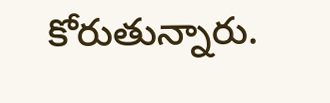కోరుతున్నారు.